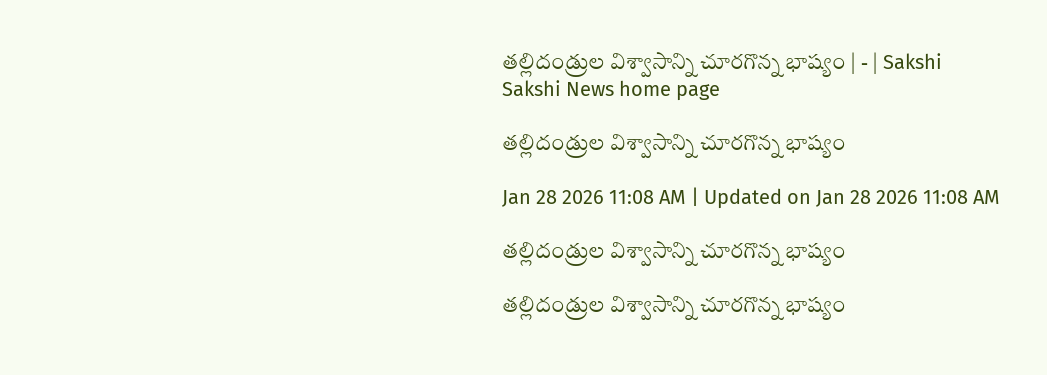తల్లిదండ్రుల విశ్వాసాన్ని చూరగొన్న భాష్యం | - | Sakshi
Sakshi News home page

తల్లిదండ్రుల విశ్వాసాన్ని చూరగొన్న భాష్యం

Jan 28 2026 11:08 AM | Updated on Jan 28 2026 11:08 AM

తల్లిదండ్రుల విశ్వాసాన్ని చూరగొన్న భాష్యం

తల్లిదండ్రుల విశ్వాసాన్ని చూరగొన్న భాష్యం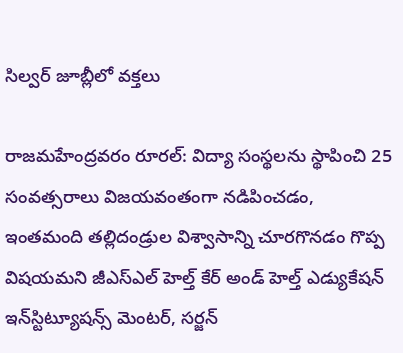సిల్వర్‌ జూబ్లీలో వక్తలు

రాజమహేంద్రవరం రూరల్‌: విద్యా సంస్థలను స్థాపించి 25 సంవత్సరాలు విజయవంతంగా నడిపించడం, ఇంతమంది తల్లిదండ్రుల విశ్వాసాన్ని చూరగొనడం గొప్ప విషయమని జీఎస్‌ఎల్‌ హెల్త్‌ కేర్‌ అండ్‌ హెల్త్‌ ఎడ్యుకేషన్‌ ఇన్‌స్టిట్యూషన్స్‌ మెంటర్‌, సర్జన్‌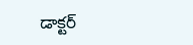డాక్టర్‌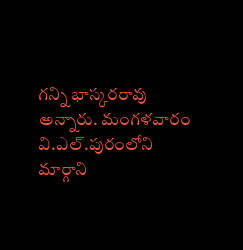గన్ని భాస్కరరావు అన్నారు. మంగళవారం వి.ఎల్‌.పురంలోని మార్గాని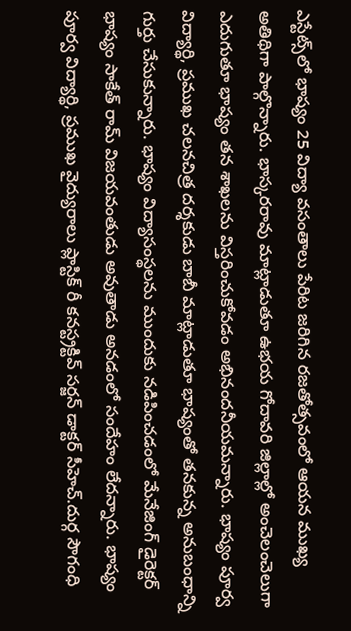ఎస్టేట్స్‌లో భాష్యం 25 విద్యా వసంతాలు పేరిట జరిగిన రజతోత్సవంలో ఆయన ముఖ్య అతిథిగా పాల్గొన్నారు. భాస్కరరావు మాట్లాడుతూ ఉభయ గోదావరి జిల్లాల్లో అంచెలంచెలుగా ఎదుగుతూ భాష్యం తన శాఖలను విస్తరించుకోవడం అభినందనీయమన్నారు. భాష్యం పూర్వ విద్యార్థి, ప్రముఖ చలనచిత్ర దర్శకుడు బాబీ మాట్లాడుతూ భాష్యంతో తనకున్న అనుబంధాన్ని గుర్తు చేసుకున్నారు. భాష్యం విద్యాసంస్థలను ముందుకు నడిపించడంలో మేనేజింగ్‌ డైరెక్టర్‌ భాష్యం సాకేత్‌ రామ్‌ విజయవంతుడు అవుతాడు అనడంలో సందేహం లేదన్నారు. భాష్యం పూర్వ విద్యార్థి, ప్రముఖ వైద్యురాలు ప్లాస్టిక్‌ రీ కనస్ట్రక్టివ్‌ సర్జన్‌ డాక్టర్‌ సీహెచ్‌.దుర్గ సౌగంధి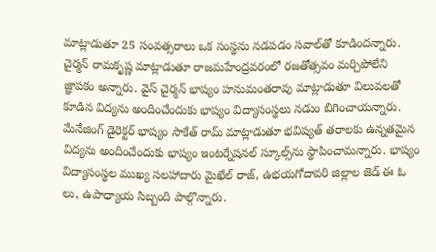మాట్లాడుతూ 25 సంవత్సరాలు ఒక సంస్థను నడపడం సవాల్‌తో కూడిందన్నారు. చైర్మన్‌ రామకృష్ణ మాట్లాడుతూ రాజమహేంద్రవరంలో రజతోత్సవం మర్చిపోలేని జ్ఞాపకం అన్నారు. వైస్‌ చైర్మన్‌ భాష్యం హనుమంతరావు మాట్లాడుతూ విలువలతో కూడిన విద్యను అందించేందుకు భాష్యం విద్యాసంస్థలు నడుం బిగించాయన్నారు. మేనేజింగ్‌ డైరెక్టర్‌ భాష్యం సాకేత్‌ రామ్‌ మాట్లాడుతూ భవిష్యత్‌ తరాలకు ఉన్నతమైన విద్యను అందించేందుకు భాష్యం ఇంటర్నేషనల్‌ స్కూల్స్‌ను స్థాపించామన్నారు. భాష్యం విద్యాసంస్థల ముఖ్య సలహాదారు మైఖేల్‌ రాజ్‌, ఉభయగోదావరి జిల్లాల జెడ్‌ ఈ ఓ లు, ఉపాధ్యాయ సిబ్బంది పాల్గొన్నారు.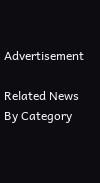Advertisement

Related News By Category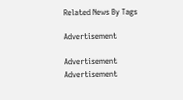Related News By Tags

Advertisement

Advertisement
Advertisement